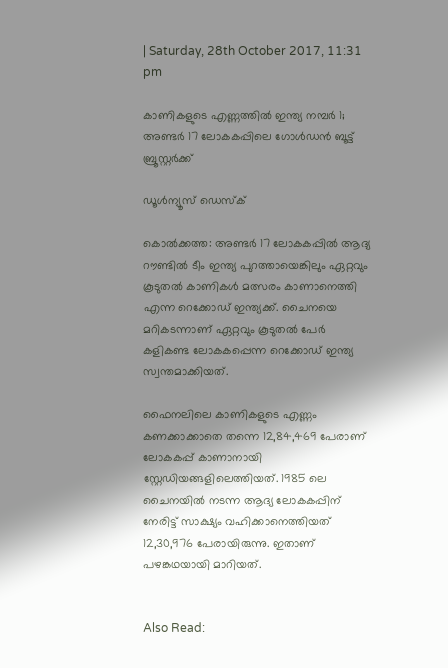| Saturday, 28th October 2017, 11:31 pm

കാണികളുടെ എണ്ണത്തില്‍ ഇന്ത്യ നമ്പര്‍ 1; അണ്ടര്‍ 17 ലോകകപ്പിലെ ഗോള്‍ഡന്‍ ബൂട്ട് ബ്രൂസ്റ്റര്‍ക്ക്

ഡൂള്‍ന്യൂസ് ഡെസ്‌ക്

കൊല്‍ക്കത്ത: അണ്ടര്‍ 17 ലോകകപ്പില്‍ ആദ്യ റൗണ്ടില്‍ ടീം ഇന്ത്യ പുറത്തായെങ്കിലും ഏറ്റവും കൂടുതല്‍ കാണികള്‍ മത്സരം കാണാനെത്തി എന്ന റെക്കോഡ് ഇന്ത്യക്ക്. ചൈനയെ മറികടന്നാണ് ഏറ്റവും കൂടുതല്‍ പേര്‍ കളികണ്ട ലോകകപ്പെന്ന റെക്കോഡ് ഇന്ത്യ സ്വന്തമാക്കിയത്.

ഫൈനലിലെ കാണികളുടെ എണ്ണം കണക്കാക്കാതെ തന്നെ 12,84,469 പേരാണ് ലോകകപ്പ് കാണാനായി സ്റ്റേഡിയങ്ങളിലെത്തിയത്. 1985 ലെ ചൈനയില്‍ നടന്ന ആദ്യ ലോകകപ്പിന് നേരിട്ട് സാക്ഷ്യം വഹിക്കാനെത്തിയത് 12,30,976 പേരായിരുന്നു. ഇതാണ് പഴങ്കഥയായി മാറിയത്.


Also Read: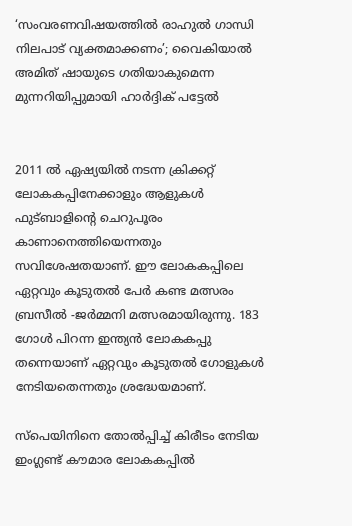‘സംവരണവിഷയത്തില്‍ രാഹുല്‍ ഗാന്ധി നിലപാട് വ്യക്തമാക്കണം’; വൈകിയാല്‍ അമിത് ഷായുടെ ഗതിയാകുമെന്ന മുന്നറിയിപ്പുമായി ഹാര്‍ദ്ദിക് പട്ടേല്‍


2011 ല്‍ ഏഷ്യയില്‍ നടന്ന ക്രിക്കറ്റ് ലോകകപ്പിനേക്കാളും ആളുകള്‍ ഫുട്ബാളിന്റെ ചെറുപൂരം കാണാനെത്തിയെന്നതും സവിശേഷതയാണ്. ഈ ലോകകപ്പിലെ ഏറ്റവും കൂടുതല്‍ പേര്‍ കണ്ട മത്സരം ബ്രസീല്‍ -ജര്‍മ്മനി മത്സരമായിരുന്നു. 183 ഗോള്‍ പിറന്ന ഇന്ത്യന്‍ ലോകകപ്പു തന്നെയാണ് ഏറ്റവും കൂടുതല്‍ ഗോളുകള്‍ നേടിയതെന്നതും ശ്രദ്ധേയമാണ്.

സ്‌പെയിനിനെ തോല്‍പ്പിച്ച് കിരീടം നേടിയ ഇംഗ്ലണ്ട് കൗമാര ലോകകപ്പില്‍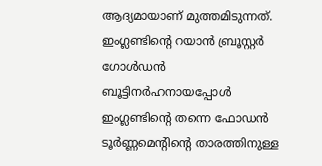ആദ്യമായാണ് മുത്തമിടുന്നത്. ഇംഗ്ലണ്ടിന്റെ റയാന്‍ ബ്രൂസ്റ്റര്‍ ഗോള്‍ഡന്‍ ബൂട്ടിനര്‍ഹനായപ്പോള്‍ ഇംഗ്ലണ്ടിന്റെ തന്നെ ഫോഡന്‍ ടൂര്‍ണ്ണമെന്റിന്റെ താരത്തിനുള്ള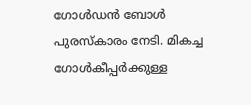ഗോള്‍ഡന്‍ ബോള്‍ പുരസ്‌കാരം നേടി. മികച്ച ഗോള്‍കീപ്പര്‍ക്കുള്ള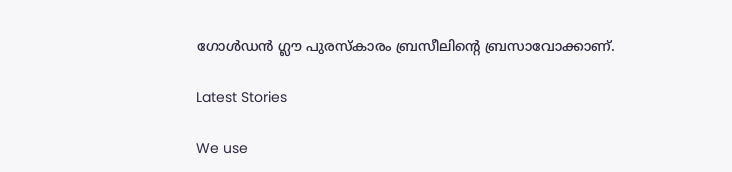ഗോള്‍ഡന്‍ ഗ്ലൗ പുരസ്‌കാരം ബ്രസീലിന്റെ ബ്രസാവോക്കാണ്.

Latest Stories

We use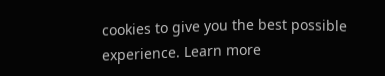cookies to give you the best possible experience. Learn more